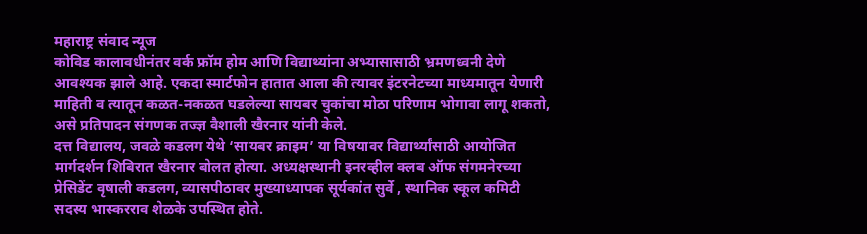महाराष्ट्र संवाद न्यूज
कोविड कालावधीनंतर वर्क फ्रॉम होम आणि विद्याथ्यांना अभ्यासासाठी भ्रमणध्वनी देणे आवश्यक झाले आहे. एकदा स्मार्टफोन हातात आला की त्यावर इंटरनेटच्या माध्यमातून येणारी माहिती व त्यातून कळत-नकळत घडलेल्या सायबर चुकांचा मोठा परिणाम भोगावा लागू शकतो, असे प्रतिपादन संगणक तज्ज्ञ वैशाली खैरनार यांनी केले.
दत्त विद्यालय, जवळे कडलग येथे ‘सायबर क्राइम’ या विषयावर विद्यार्थ्यांसाठी आयोजित मार्गदर्शन शिबिरात खैरनार बोलत होत्या. अध्यक्षस्थानी इनरव्हील क्लब ऑफ संगमनेरच्या प्रेसिडेंट वृषाली कडलग, व्यासपीठावर मुख्याध्यापक सूर्यकांत सुर्वे , स्थानिक स्कूल कमिटी सदस्य भास्करराव शेळके उपस्थित होते.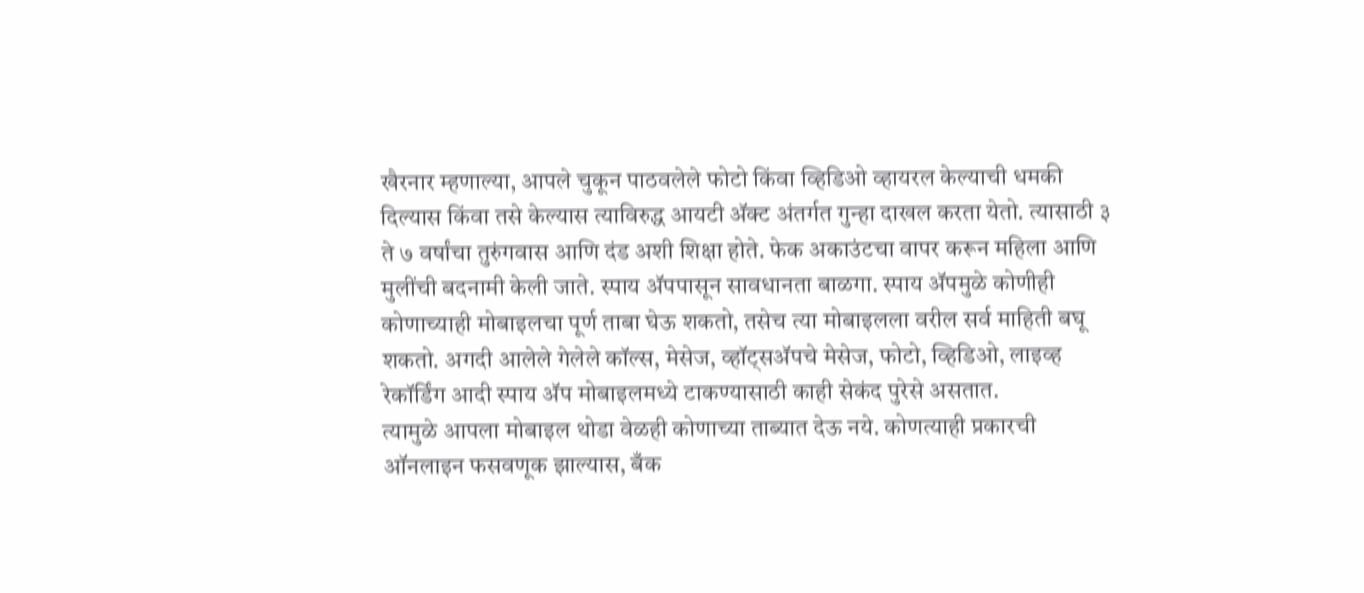खैरनार म्हणाल्या, आपले चुकून पाठवलेले फोटो किंवा व्हिडिओ व्हायरल केल्याची धमकी दिल्यास किंवा तसे केल्यास त्याविरुद्ध आयटी ॲक्ट अंतर्गत गुन्हा दाखल करता येतो. त्यासाठी ३ ते ७ वर्षांचा तुरुंगवास आणि दंड अशी शिक्षा होते. फेक अकाउंटचा वापर करून महिला आणि मुलींची बदनामी केली जाते. स्पाय ॲपपासून सावधानता बाळगा. स्पाय ॲपमुळे कोणीही कोणाच्याही मोबाइलचा पूर्ण ताबा घेऊ शकतो, तसेच त्या मोबाइलला वरील सर्व माहिती बघू शकतो. अगदी आलेले गेलेले कॉल्स, मेसेज, व्हॉट्सॲपचे मेसेज, फोटो, व्हिडिओ, लाइव्ह रेकॉर्डिंग आदी स्पाय ॲप मोबाइलमध्ये टाकण्यासाठी काही सेकंद पुरेसे असतात.
त्यामुळे आपला मोबाइल थोडा वेळही कोणाच्या ताब्यात देऊ नये. कोणत्याही प्रकारची ऑनलाइन फसवणूक झाल्यास, बँक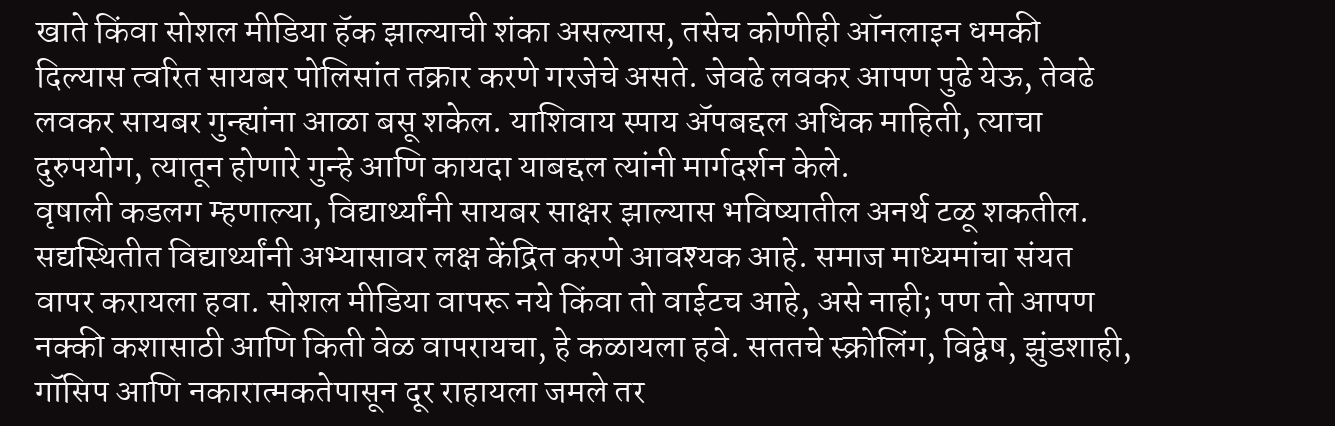खाते किंवा सोशल मीडिया हॅक झाल्याची शंका असल्यास, तसेच कोणीही ऑनलाइन धमकी दिल्यास त्वरित सायबर पोलिसांत तक्रार करणे गरजेचे असते. जेवढे लवकर आपण पुढे येऊ, तेवढे लवकर सायबर गुन्ह्यांना आळा बसू शकेल. याशिवाय स्पाय ॲपबद्दल अधिक माहिती, त्याचा दुरुपयोग, त्यातून होणारे गुन्हे आणि कायदा याबद्दल त्यांनी मार्गदर्शन केले.
वृषाली कडलग म्हणाल्या, विद्यार्थ्यांनी सायबर साक्षर झाल्यास भविष्यातील अनर्थ टळू शकतील. सद्यस्थितीत विद्यार्थ्यांनी अभ्यासावर लक्ष केंद्रित करणे आवश्यक आहे. समाज माध्यमांचा संयत वापर करायला हवा. सोशल मीडिया वापरू नये किंवा तो वाईटच आहे, असे नाही; पण तो आपण नक्की कशासाठी आणि किती वेळ वापरायचा, हे कळायला हवे. सततचे स्क्रोलिंग, विद्वेष, झुंडशाही, गॉसिप आणि नकारात्मकतेपासून दूर राहायला जमले तर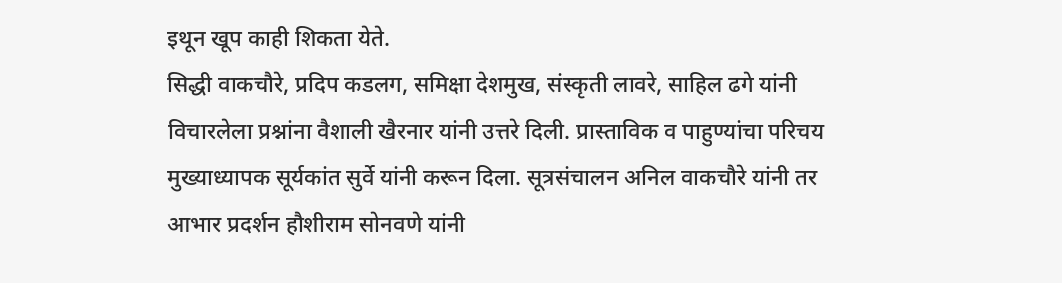इथून खूप काही शिकता येते.
सिद्धी वाकचौरे, प्रदिप कडलग, समिक्षा देशमुख, संस्कृती लावरे, साहिल ढगे यांनी विचारलेला प्रश्नांना वैशाली खैरनार यांनी उत्तरे दिली. प्रास्ताविक व पाहुण्यांचा परिचय मुख्याध्यापक सूर्यकांत सुर्वे यांनी करून दिला. सूत्रसंचालन अनिल वाकचौरे यांनी तर आभार प्रदर्शन हौशीराम सोनवणे यांनी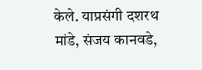केले. याप्रसंगी दशरथ मांडे, संजय कानवडे,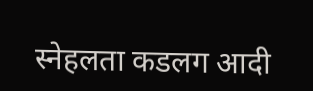स्नेहलता कडलग आदी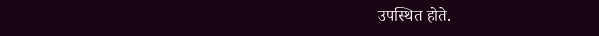उपस्थित होते.